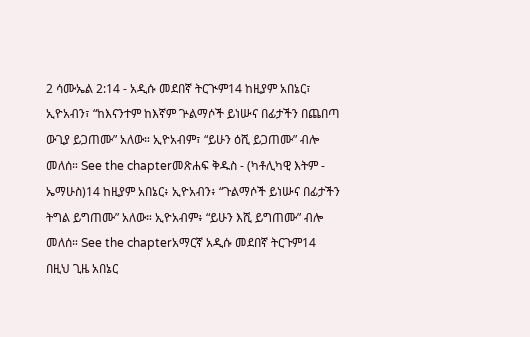2 ሳሙኤል 2:14 - አዲሱ መደበኛ ትርጒም14 ከዚያም አበኔር፣ ኢዮአብን፣ “ከእናንተም ከእኛም ጕልማሶች ይነሡና በፊታችን በጨበጣ ውጊያ ይጋጠሙ” አለው። ኢዮአብም፣ “ይሁን ዕሺ ይጋጠሙ” ብሎ መለሰ። See the chapterመጽሐፍ ቅዱስ - (ካቶሊካዊ እትም - ኤማሁስ)14 ከዚያም አበኔር፥ ኢዮአብን፥ “ጉልማሶች ይነሡና በፊታችን ትግል ይግጠሙ” አለው። ኢዮአብም፥ “ይሁን እሺ ይግጠሙ” ብሎ መለሰ። See the chapterአማርኛ አዲሱ መደበኛ ትርጉም14 በዚህ ጊዜ አበኔር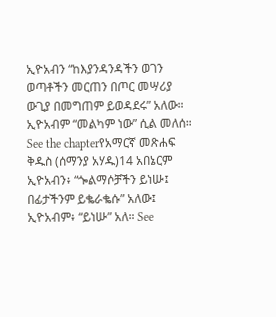ኢዮአብን “ከእያንዳንዳችን ወገን ወጣቶችን መርጠን በጦር መሣሪያ ውጊያ በመግጠም ይወዳደሩ” አለው። ኢዮአብም “መልካም ነው” ሲል መለሰ። See the chapterየአማርኛ መጽሐፍ ቅዱስ (ሰማንያ አሃዱ)14 አበኔርም ኢዮአብን፥ “ጐልማሶቻችን ይነሡ፤ በፊታችንም ይቈራቈሱ” አለው፤ ኢዮአብም፥ “ይነሡ” አለ። See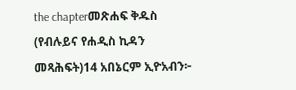the chapterመጽሐፍ ቅዱስ (የብሉይና የሐዲስ ኪዳን መጻሕፍት)14 አበኔርም ኢዮአብን፦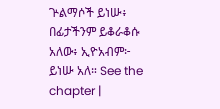ጕልማሶች ይነሡ፥ በፊታችንም ይቆራቆሱ አለው፥ ኢዮአብም፦ ይነሡ አለ። See the chapter |